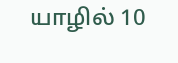யாழில் 10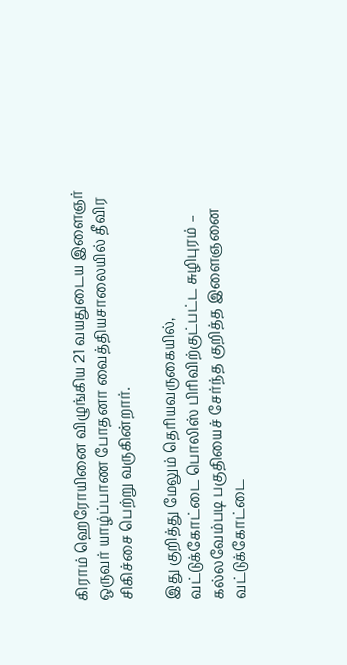கிராம் ஹெரோயினை விழுங்கிய 21 வயதுடைய இளைஞர் ஒருவர் யாழ்ப்பாண போதனா வைத்தியசாலையில் தீவிர சிகிச்சை பெற்று வருகின்றார்.

இது குறித்து மேலும் தெரியவருகையில்,
வட்டுக்கோட்டை பொலிஸ் பிரிவிற்குட்பட்ட சுழிபுரம் – கல்லவேம்படி பகுதியைச் சேர்ந்த குறித்த இளைஞனை வட்டுக்கோட்டை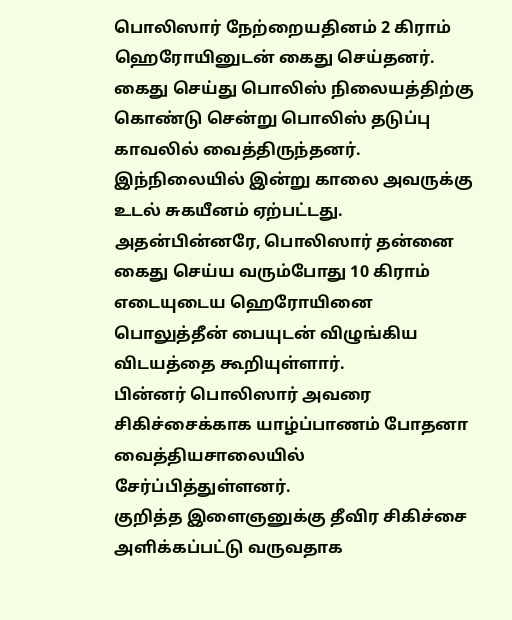பொலிஸார் நேற்றையதினம் 2 கிராம் ஹெரோயினுடன் கைது செய்தனர்.
கைது செய்து பொலிஸ் நிலையத்திற்கு கொண்டு சென்று பொலிஸ் தடுப்பு காவலில் வைத்திருந்தனர்.
இந்நிலையில் இன்று காலை அவருக்கு உடல் சுகயீனம் ஏற்பட்டது.
அதன்பின்னரே, பொலிஸார் தன்னை கைது செய்ய வரும்போது 10 கிராம் எடையுடைய ஹெரோயினை பொலுத்தீன் பையுடன் விழுங்கிய விடயத்தை கூறியுள்ளார்.
பின்னர் பொலிஸார் அவரை சிகிச்சைக்காக யாழ்ப்பாணம் போதனா வைத்தியசாலையில் சேர்ப்பித்துள்ளனர்.
குறித்த இளைஞனுக்கு தீவிர சிகிச்சை அளிக்கப்பட்டு வருவதாக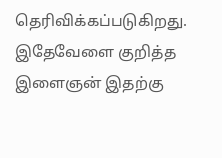தெரிவிக்கப்படுகிறது.
இதேவேளை குறித்த இளைஞன் இதற்கு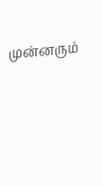முன்னரும்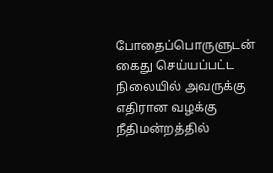போதைப்பொருளுடன் கைது செய்யப்பட்ட நிலையில் அவருக்கு எதிரான வழக்கு நீதிமன்றத்தில்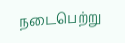நடைபெற்று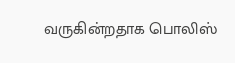வருகின்றதாக பொலிஸ்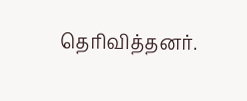தெரிவித்தனர்.